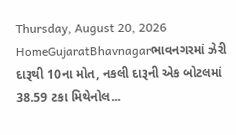Thursday, August 20, 2026
HomeGujaratBhavnagarભાવનગરમાં ઝેરી દારૂથી 10ના મોત, નકલી દારૂની એક બોટલમાં 38.59 ટકા મિથેનોલ...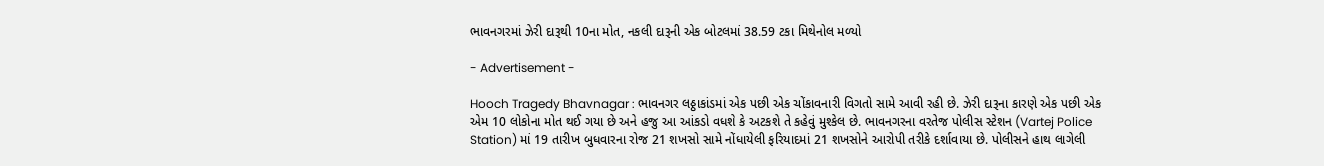ભાવનગરમાં ઝેરી દારૂથી 10ના મોત, નકલી દારૂની એક બોટલમાં 38.59 ટકા મિથેનોલ મળ્યો

- Advertisement -

Hooch Tragedy Bhavnagar : ભાવનગર લઠ્ઠાકાંડમાં એક પછી એક ચોંકાવનારી વિગતો સામે આવી રહી છે. ઝેરી દારૂના કારણે એક પછી એક એમ 10 લોકોના મોત થઈ ગયા છે અને હજુ આ આંકડો વધશે કે અટકશે તે કહેવું મુશ્કેલ છે. ભાવનગરના વરતેજ પોલીસ સ્ટેશન (Vartej Police Station) માં 19 તારીખ બુધવારના રોજ 21 શખસો સામે નોંધાયેલી ફરિયાદમાં 21 શખસોને આરોપી તરીકે દર્શાવાયા છે. પોલીસને હાથ લાગેલી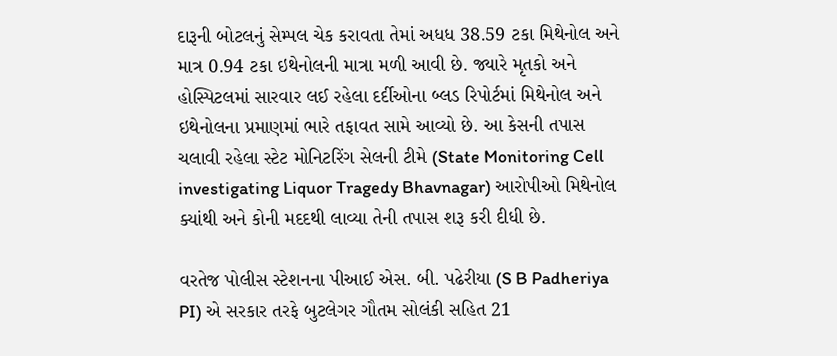દારૂની બોટલનું સેમ્પલ ચેક કરાવતા તેમાં અધધ 38.59 ટકા મિથેનોલ અને માત્ર 0.94 ટકા ઇથેનોલની માત્રા મળી આવી છે. જ્યારે મૃતકો અને હોસ્પિટલમાં સારવાર લઈ રહેલા દર્દીઓના બ્લડ રિપોર્ટમાં મિથેનોલ અને ઇથેનોલના પ્રમાણમાં ભારે તફાવત સામે આવ્યો છે. આ કેસની તપાસ ચલાવી રહેલા સ્ટેટ મોનિટરિંગ સેલની ટીમે (State Monitoring Cell investigating Liquor Tragedy Bhavnagar) આરોપીઓ મિથેનોલ ક્યાંથી અને કોની મદદથી લાવ્યા તેની તપાસ શરૂ કરી દીધી છે.

વરતેજ પોલીસ સ્ટેશનના પીઆઈ એસ. બી. પઢેરીયા (S B Padheriya PI) એ સરકાર તરફે બુટલેગર ગૌતમ સોલંકી સહિત 21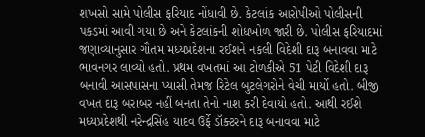શખસો સામે પોલીસ ફરિયાદ નોંધાવી છે. કેટલાંક આરોપીઓ પોલીસની પકડમાં આવી ગયા છે અને કેટલાંકની શોધખોળ જારી છે. પોલીસ ફરિયાદમાં જણાવ્યાનુસાર ગૌતમ મધ્યપ્રદેશના રઈશને નકલી વિદેશી દારૂ બનાવવા માટે ભાવનગર લાવ્યો હતો. પ્રથમ વખતમાં આ ટોળકીએ 51 પેટી વિદેશી દારૂ બનાવી આસપાસના પ્યાસી તેમજ રિટેલ બુટલેગરોને વેચી માર્યો હતો. બીજી વખત દારૂ બરાબર નહીં બનતા તેનો નાશ કરી દેવાયો હતો. આથી રઈશે મધ્યપ્રદેશથી નરેન્દ્રસિંહ યાદવ ઉર્ફે ડૉક્ટરને દારૂ બનાવવા માટે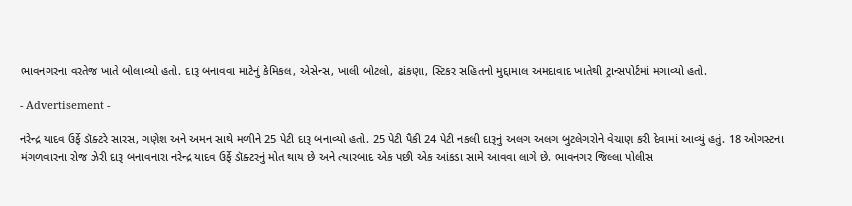ભાવનગરના વરતેજ ખાતે બોલાવ્યો હતો. દારૂ બનાવવા માટેનું કેમિકલ, એસેન્સ, ખાલી બોટલો, ઢાંકણા, સ્ટિકર સહિતનો મુદ્દામાલ અમદાવાદ ખાતેથી ટ્રાન્સપોર્ટમાં મગાવ્યો હતો.

- Advertisement -

નરેન્દ્ર યાદવ ઉર્ફે ડૉક્ટરે સારસ, ગણેશ અને અમન સાથે મળીને 25 પેટી દારૂ બનાવ્યો હતો. 25 પેટી પૈકી 24 પેટી નકલી દારૂનું અલગ અલગ બુટલેગરોને વેચાણ કરી દેવામાં આવ્યું હતું. 18 ઓગસ્ટના મંગળવારના રોજ ઝેરી દારૂ બનાવનારા નરેન્દ્ર યાદવ ઉર્ફે ડૉક્ટરનું મોત થાય છે અને ત્યારબાદ એક પછી એક આંકડા સામે આવવા લાગે છે. ભાવનગર જિલ્લા પોલીસ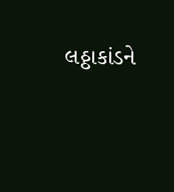લઠ્ઠાકાંડને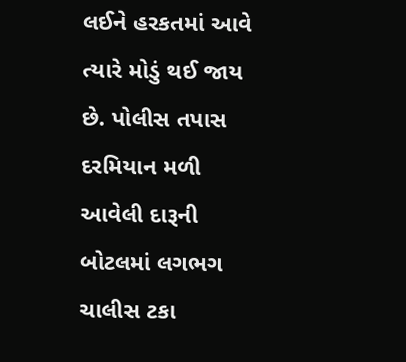લઈને હરકતમાં આવે ત્યારે મોડું થઈ જાય છે. પોલીસ તપાસ દરમિયાન મળી આવેલી દારૂની બોટલમાં લગભગ ચાલીસ ટકા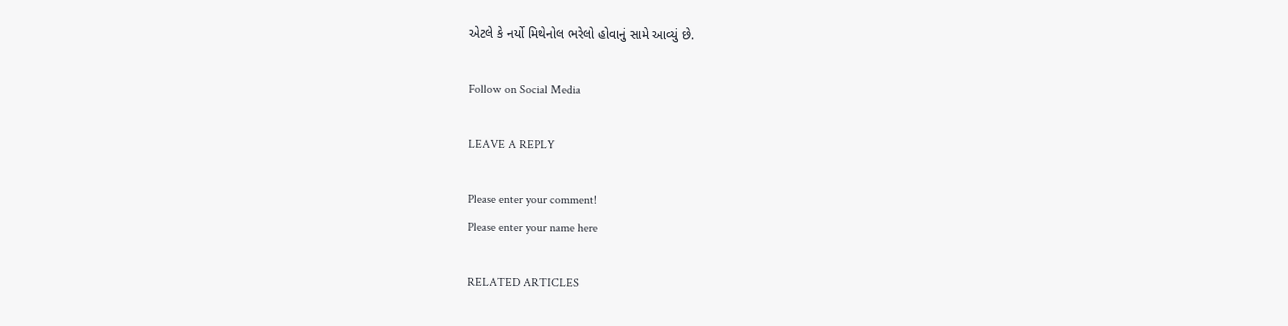એટલે કે નર્યો મિથેનોલ ભરેલો હોવાનું સામે આવ્યું છે.

Follow on Social Media

LEAVE A REPLY

Please enter your comment!
Please enter your name here

RELATED ARTICLES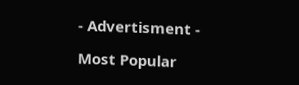- Advertisment -

Most Popular